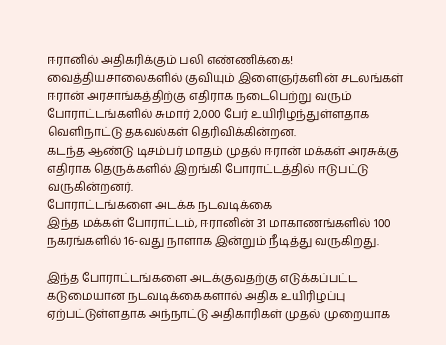ஈரானில் அதிகரிக்கும் பலி எண்ணிக்கை! வைத்தியசாலைகளில் குவியும் இளைஞர்களின் சடலங்கள்
ஈரான் அரசாங்கத்திற்கு எதிராக நடைபெற்று வரும் போராட்டங்களில் சுமார் 2,000 பேர் உயிரிழந்துள்ளதாக வெளிநாட்டு தகவல்கள் தெரிவிக்கின்றன.
கடந்த ஆண்டு டிசம்பர் மாதம் முதல் ஈரான் மக்கள் அரசுக்கு எதிராக தெருக்களில் இறங்கி போராட்டத்தில் ஈடுபட்டு வருகின்றனர்.
போராட்டங்களை அடக்க நடவடிக்கை
இந்த மக்கள் போராட்டம், ஈரானின் 31 மாகாணங்களில் 100 நகரங்களில் 16-வது நாளாக இன்றும் நீடித்து வருகிறது.

இந்த போராட்டங்களை அடக்குவதற்கு எடுக்கப்பட்ட கடுமையான நடவடிக்கைகளால் அதிக உயிரிழப்பு ஏற்பட்டுள்ளதாக அந்நாட்டு அதிகாரிகள் முதல் முறையாக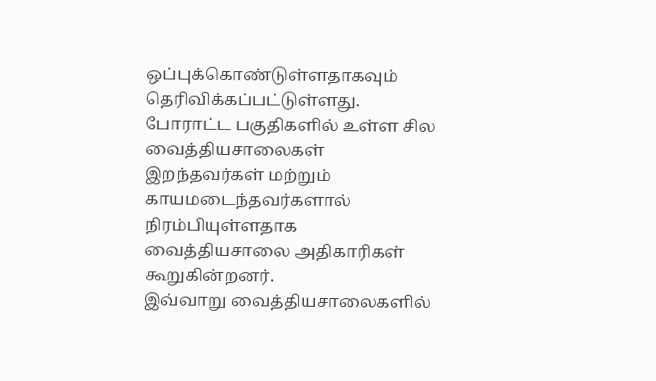ஒப்புக்கொண்டுள்ளதாகவும் தெரிவிக்கப்பட்டுள்ளது.
போராட்ட பகுதிகளில் உள்ள சில வைத்தியசாலைகள் இறந்தவர்கள் மற்றும் காயமடைந்தவர்களால் நிரம்பியுள்ளதாக வைத்தியசாலை அதிகாரிகள் கூறுகின்றனர்.
இவ்வாறு வைத்தியசாலைகளில்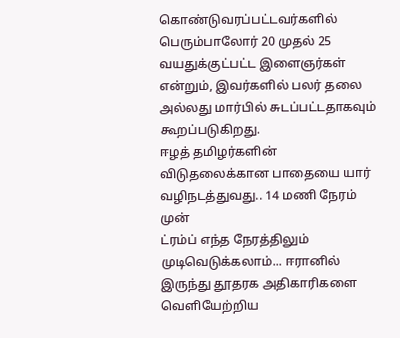கொண்டுவரப்பட்டவர்களில் பெரும்பாலோர் 20 முதல் 25 வயதுக்குட்பட்ட இளைஞர்கள் என்றும், இவர்களில் பலர் தலை அல்லது மார்பில் சுடப்பட்டதாகவும் கூறப்படுகிறது.
ஈழத் தமிழர்களின் விடுதலைக்கான பாதையை யார் வழிநடத்துவது.. 14 மணி நேரம் முன்
ட்ரம்ப் எந்த நேரத்திலும் முடிவெடுக்கலாம்... ஈரானில் இருந்து தூதரக அதிகாரிகளை வெளியேற்றிய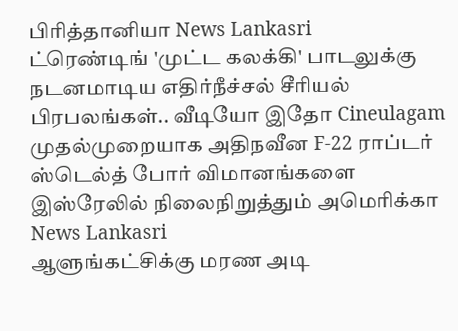பிரித்தானியா News Lankasri
ட்ரெண்டிங் 'முட்ட கலக்கி' பாடலுக்கு நடனமாடிய எதிர்நீச்சல் சீரியல் பிரபலங்கள்.. வீடியோ இதோ Cineulagam
முதல்முறையாக அதிநவீன F-22 ராப்டர் ஸ்டெல்த் போர் விமானங்களை இஸ்ரேலில் நிலைநிறுத்தும் அமெரிக்கா News Lankasri
ஆளுங்கட்சிக்கு மரண அடி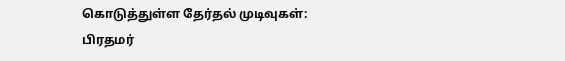கொடுத்துள்ள தேர்தல் முடிவுகள்: பிரதமர்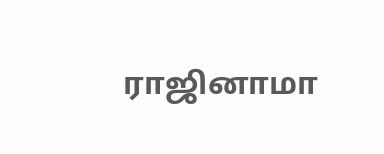ராஜினாமா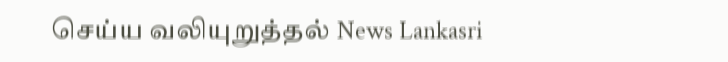செய்ய வலியுறுத்தல் News Lankasri